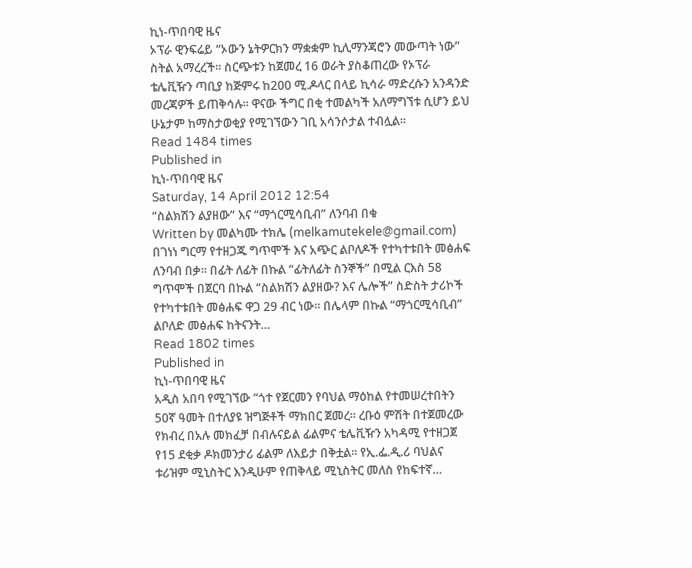ኪነ-ጥበባዊ ዜና
ኦፕራ ዊንፍሬይ “ኦውን ኔትዎርክን ማቋቋም ኪሊማንጃሮን መውጣት ነው” ስትል አማረረች፡፡ ስርጭቱን ከጀመረ 16 ወራት ያስቆጠረው የኦፕራ ቴሌቪዥን ጣቢያ ከጅምሩ ከ200 ሚ.ዶላር በላይ ኪሳራ ማድረሱን አንዳንድ መረጃዎች ይጠቅሳሉ፡፡ ዋናው ችግር በቂ ተመልካች አለማግኘቱ ሲሆን ይህ ሁኔታም ከማስታወቂያ የሚገኘውን ገቢ አሳንሶታል ተብሏል፡፡
Read 1484 times
Published in
ኪነ-ጥበባዊ ዜና
Saturday, 14 April 2012 12:54
“ስልክሽን ልያዘው” እና “ማጎርሚሳቢብ” ለንባብ በቁ
Written by መልካሙ ተክሌ (melkamutekele@gmail.com)
በገነነ ግርማ የተዘጋጁ ግጥሞች እና አጭር ልቦለዶች የተካተቱበት መፅሐፍ ለንባብ በቃ፡፡ በፊት ለፊት በኩል “ፊትለፊት ስንኞች” በሚል ርእስ 58 ግጥሞች በጀርባ በኩል “ስልክሽን ልያዘው? እና ሌሎች” ስድስት ታሪኮች የተካተቱበት መፅሐፍ ዋጋ 29 ብር ነው፡፡ በሌላም በኩል “ማጎርሚሳቢብ” ልቦለድ መፅሐፍ ከትናንት…
Read 1802 times
Published in
ኪነ-ጥበባዊ ዜና
አዲስ አበባ የሚገኘው “ጎተ የጀርመን የባህል ማዕከል የተመሠረተበትን 50ኛ ዓመት በተለያዩ ዝግጅቶች ማክበር ጀመረ፡፡ ረቡዕ ምሽት በተጀመረው የክብረ በአሉ መክፈቻ በብሉናይል ፊልምና ቴሌቪዥን አካዳሚ የተዘጋጀ የ15 ደቂቃ ዶክመንታሪ ፊልም ለእይታ በቅቷል፡፡ የኢ.ፌ.ዲ.ሪ ባህልና ቱሪዝም ሚኒስትር እንዲሁም የጠቅላይ ሚኒስትር መለስ የከፍተኛ…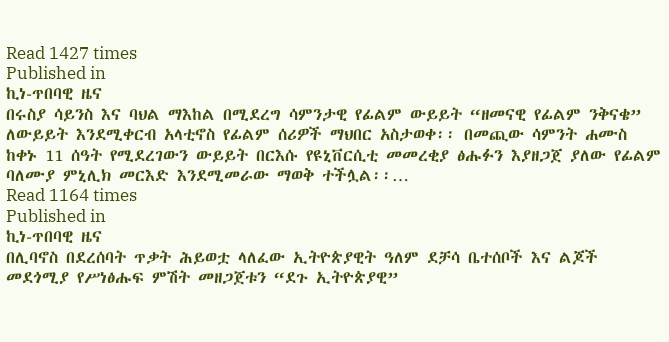Read 1427 times
Published in
ኪነ-ጥበባዊ ዜና
በሩስያ ሳይንስ እና ባህል ማእከል በሚደረግ ሳምንታዊ የፊልም ውይይት “ዘመናዊ የፊልም ንቅናቄ” ለውይይት እንደሚቀርብ አላቲኖስ የፊልም ሰሪዎች ማህበር አስታወቀ፡፡ በመጪው ሳምንት ሐሙስ ከቀኑ 11 ሰዓት የሚደረገውን ውይይት በርእሱ የዩኒቨርሲቲ መመረቂያ ፅሑፉን እያዘጋጀ ያለው የፊልም ባለሙያ ምኒሊክ መርእድ እንደሚመራው ማወቅ ተችሏል፡፡…
Read 1164 times
Published in
ኪነ-ጥበባዊ ዜና
በሊባኖስ በደረሰባት ጥቃት ሕይወቷ ላለፈው ኢትዮጵያዊት ዓለም ደቻሳ ቤተሰቦች እና ልጆች መደጎሚያ የሥነፅሑፍ ምሽት መዘጋጀቱን “ደጉ ኢትዮጵያዊ”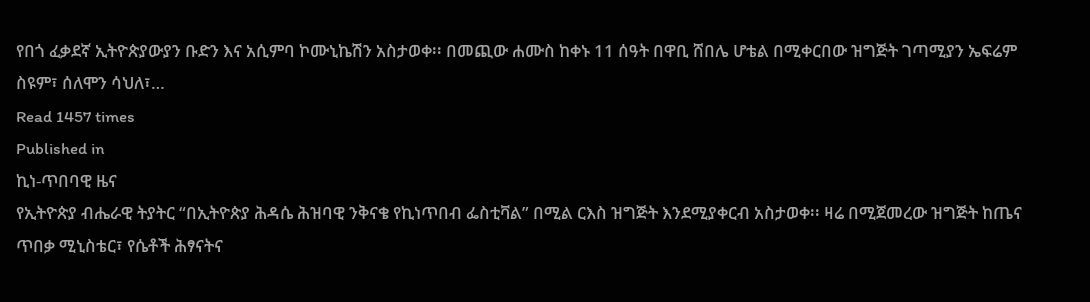የበጎ ፈቃደኛ ኢትዮጵያውያን ቡድን እና አሲምባ ኮሙኒኬሽን አስታወቀ፡፡ በመጪው ሐሙስ ከቀኑ 11 ሰዓት በዋቢ ሸበሌ ሆቴል በሚቀርበው ዝግጅት ገጣሚያን ኤፍሬም ስዩም፣ ሰለሞን ሳህለ፣…
Read 1457 times
Published in
ኪነ-ጥበባዊ ዜና
የኢትዮጵያ ብሔራዊ ትያትር “በኢትዮጵያ ሕዳሴ ሕዝባዊ ንቅናቄ የኪነጥበብ ፌስቲቫል” በሚል ርእስ ዝግጅት እንደሚያቀርብ አስታወቀ፡፡ ዛሬ በሚጀመረው ዝግጅት ከጤና ጥበቃ ሚኒስቴር፣ የሴቶች ሕፃናትና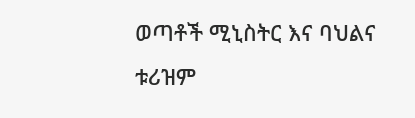ወጣቶች ሚኒስትር እና ባህልና ቱሪዝም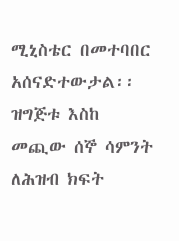ሚኒስቴር በመተባበር አሰናድተውታል፡፡ ዝግጅቱ እስከ መጪው ሰኞ ሳምንት ለሕዝብ ክፍት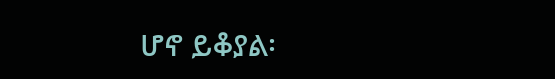ሆኖ ይቆያል፡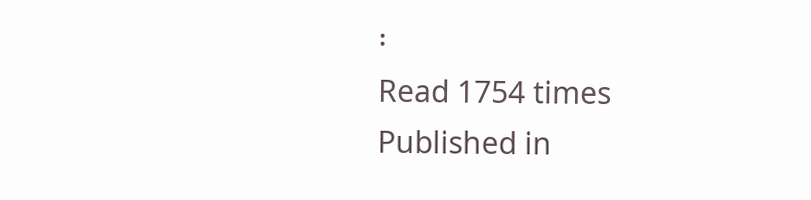፡
Read 1754 times
Published in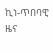ኪነ-ጥበባዊ ዜና